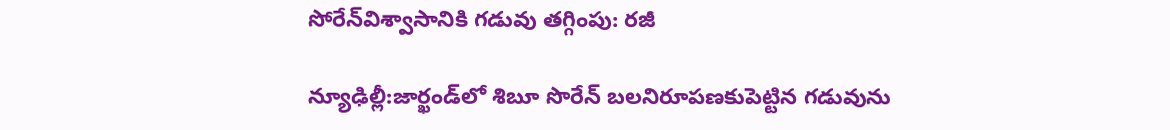సోరేన్‌విశ్వాసానికి గడువు తగ్గింపు: రజీ

న్యూఢిల్లీ:జార్ఖండ్‌లో శిబూ సొరేన్‌ బలనిరూపణకుపెట్టిన గడువును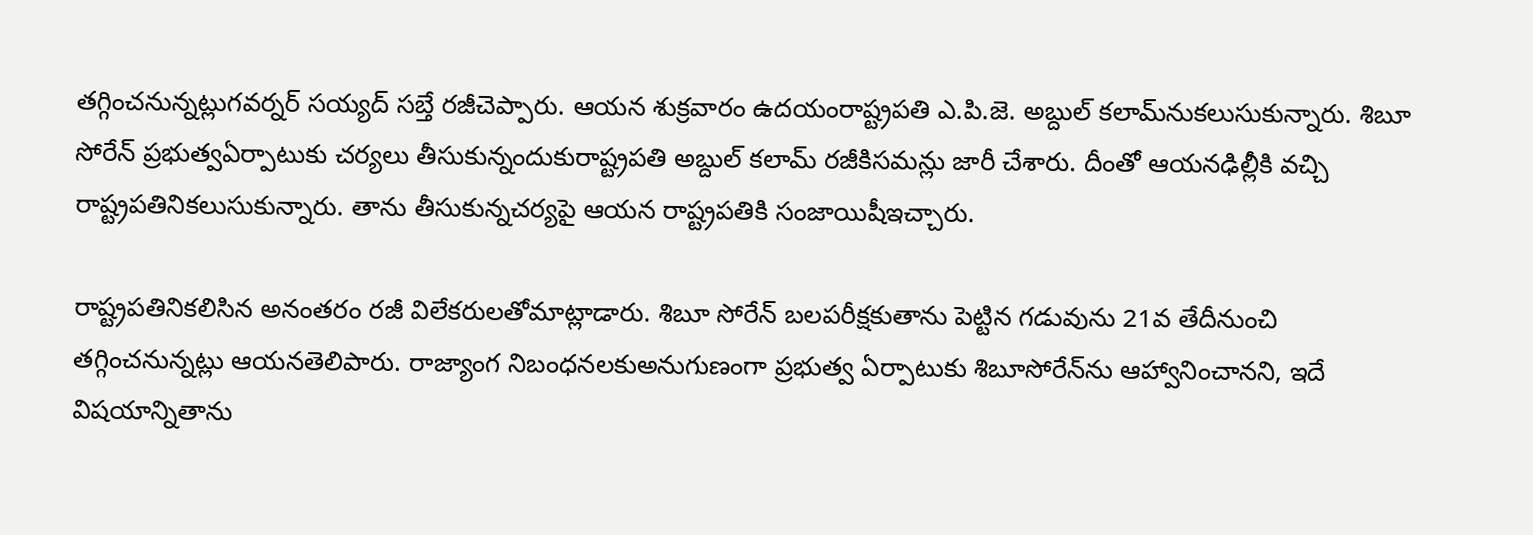తగ్గించనున్నట్లుగవర్నర్‌ సయ్యద్‌ సబ్తే రజీచెప్పారు. ఆయన శుక్రవారం ఉదయంరాష్ట్రపతి ఎ.పి.జె. అబ్దుల్‌ కలామ్‌నుకలుసుకున్నారు. శిబూ సోరేన్‌ ప్రభుత్వఏర్పాటుకు చర్యలు తీసుకున్నందుకురాష్ట్రపతి అబ్దుల్‌ కలామ్‌ రజీకిసమన్లు జారీ చేశారు. దీంతో ఆయనఢిల్లీకి వచ్చి రాష్ట్రపతినికలుసుకున్నారు. తాను తీసుకున్నచర్యపై ఆయన రాష్ట్రపతికి సంజాయిషీఇచ్చారు.

రాష్ట్రపతినికలిసిన అనంతరం రజీ విలేకరులతోమాట్లాడారు. శిబూ సోరేన్‌ బలపరీక్షకుతాను పెట్టిన గడువును 21వ తేదీనుంచి తగ్గించనున్నట్లు ఆయనతెలిపారు. రాజ్యాంగ నిబంధనలకుఅనుగుణంగా ప్రభుత్వ ఏర్పాటుకు శిబూసోరేన్‌ను ఆహ్వానించానని, ఇదే విషయాన్నితాను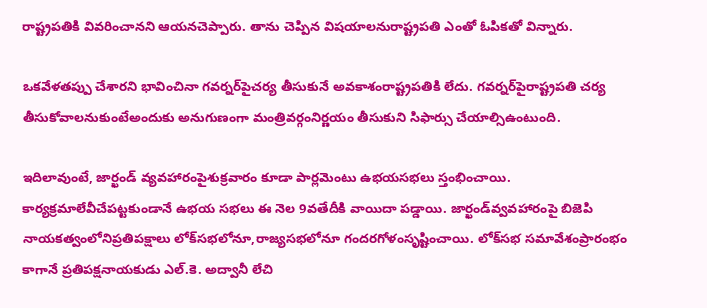రాష్ట్రపతికి వివరించానని ఆయనచెప్పారు. తాను చెప్పిన విషయాలనురాష్ట్రపతి ఎంతో ఓపికతో విన్నారు.

ఒకవేళతప్పు చేశారని భావించినా గవర్నర్‌పైచర్య తీసుకునే అవకాశంరాష్ట్రపతికి లేదు. గవర్నర్‌పైరాష్ట్రపతి చర్య తీసుకోవాలనుకుంటేఅందుకు అనుగుణంగా మంత్రివర్గంనిర్ణయం తీసుకుని సిఫార్సు చేయాల్సిఉంటుంది.

ఇదిలావుంటే, జార్ఖండ్‌ వ్యవహారంపైశుక్రవారం కూడా పార్లమెంటు ఉభయసభలు స్తంభించాయి. కార్యక్రమాలేవీచేపట్టకుండానే ఉభయ సభలు ఈ నెల 9వతేదీకి వాయిదా పడ్డాయి. జార్ఖండ్‌వ్వవహారంపై బిజెపి నాయకత్వంలోనిప్రతిపక్షాలు లోక్‌సభలోనూ,రాజ్యసభలోనూ గందరగోళంసృష్టించాయి. లోక్‌సభ సమావేశంప్రారంభం కాగానే ప్రతిపక్షనాయకుడు ఎల్‌.కె. అద్వానీ లేచి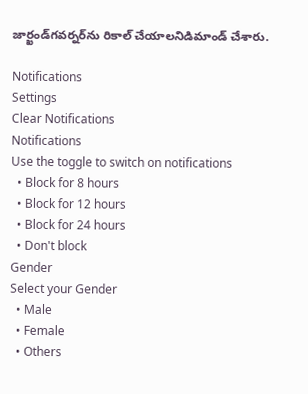జార్ఖండ్‌గవర్నర్‌ను రికాల్‌ చేయాలనిడిమాండ్‌ చేశారు.

Notifications
Settings
Clear Notifications
Notifications
Use the toggle to switch on notifications
  • Block for 8 hours
  • Block for 12 hours
  • Block for 24 hours
  • Don't block
Gender
Select your Gender
  • Male
  • Female
  • Others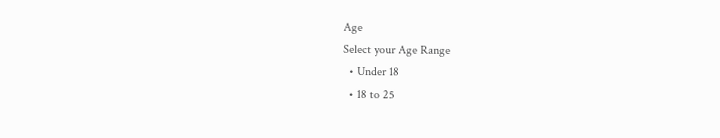Age
Select your Age Range
  • Under 18
  • 18 to 25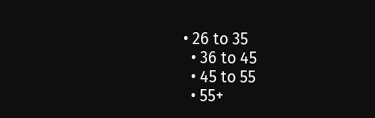• 26 to 35
  • 36 to 45
  • 45 to 55
  • 55+